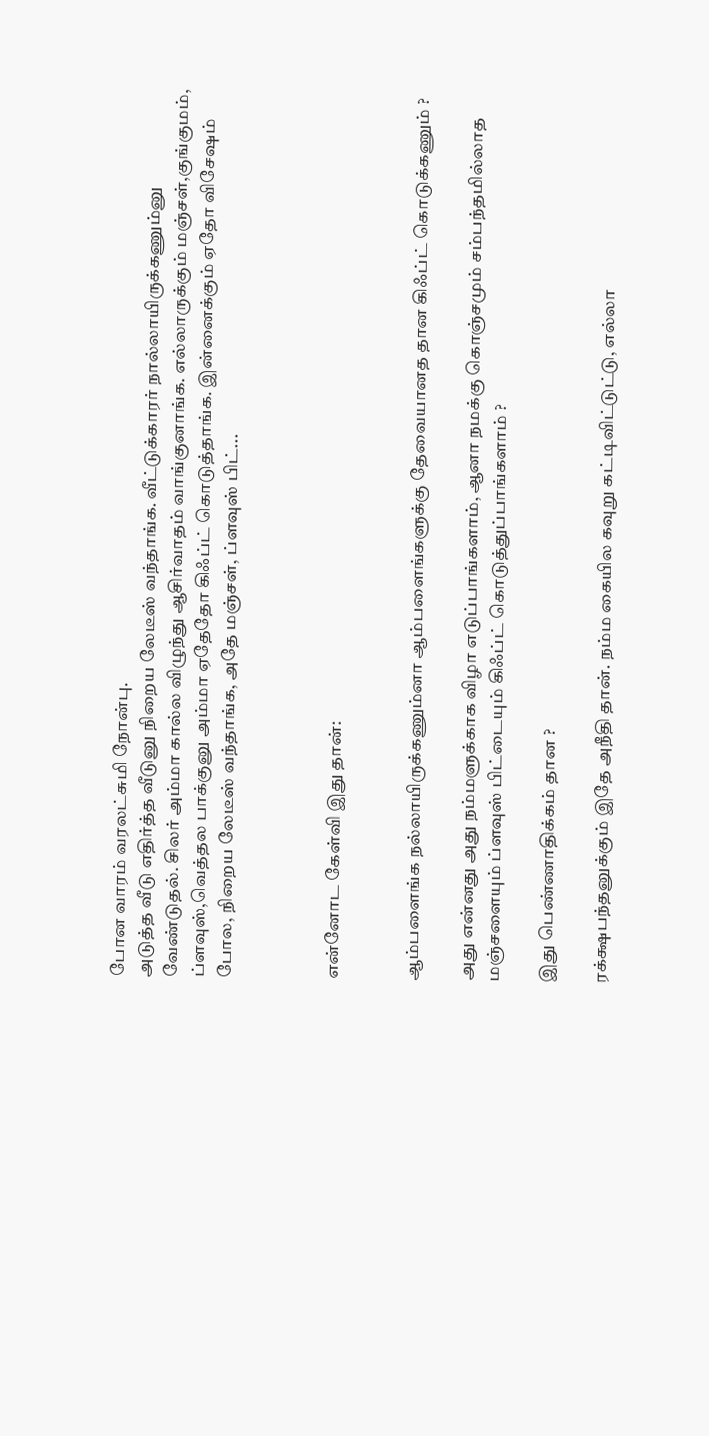போன வாரம் வரலட்சுமி நோன்பு.
அடுத்த வீடு எதிர்த்த வீடுனு நிறைய லேடீஸ் வந்தாங்க. வீட்டுக்காரர் நால்லாயிருக்கணும்னு வேண்டுதல். சிலர் அம்மா கால்ல விழுந்து ஆசிர்வாதம் வாங்குனாங்க. எல்லாருக்கும் மஞ்சள்,குங்குமம், ப்ளவுஸ்,வெத்தல பாக்குனு அம்மா ஏதேதோ கிஃப்ட் கொடுத்தாங்க. இன்னைக்கும் ஏதோ விசேஷம் போல, நிறைய லேடீஸ் வந்தாங்க, அதே மஞ்சள், ப்ளவுஸ் பிட்...



என்னோட கேள்வி இது தான்:


ஆம்பளைங்க நல்லாயிருக்கணும்னா ஆம்பளைங்களுக்கு தேவையானத தான கிஃப்ட் கொடுக்கணும் ?

அது என்னது அது நம்மளுக்காக விழா எடுப்பாங்களாம், ஆனா நமக்கு கொஞ்சமும் சம்பந்தமில்லாத மஞ்சளையும் ப்ளவுஸ் பிட்டையும் கிஃப்ட் கொடுத்துப்பாங்களாம் ?

இது பெண்ணாதிக்கம் தான ?

ரக்க்ஷபந்தனுக்கும் இதே அநீதி தான். நம்ம கையில கவுறு கட்டிவிட்டுட்டு, எல்லா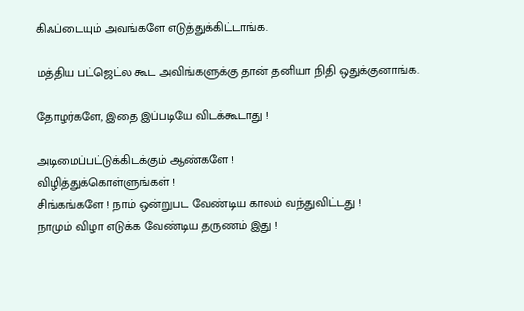கிஃப்டையும் அவங்களே எடுத்துக்கிட்டாங்க.

மத்திய பட்ஜெட்ல கூட அவிங்களுக்கு தான் தனியா நிதி ஒதுக்குனாங்க.

தோழர்களே, இதை இப்படியே விடக்கூடாது !

அடிமைப்பட்டுக்கிடக்கும் ஆண்களே !
விழித்துக்கொள்ளுங்கள் !
சிங்கங்களே ! நாம் ஒன்றுபட வேண்டிய காலம் வந்துவிட்டது !
நாமும் விழா எடுக்க வேண்டிய தருணம் இது !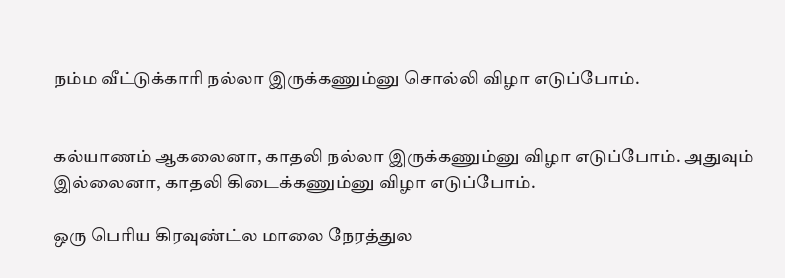நம்ம வீட்டுக்காரி நல்லா இருக்கணும்னு சொல்லி விழா எடுப்போம்.


கல்யாணம் ஆகலைனா, காதலி நல்லா இருக்கணும்னு விழா எடுப்போம். அதுவும் இல்லைனா, காதலி கிடைக்கணும்னு விழா எடுப்போம்.

ஒரு பெரிய கிரவுண்ட்ல மாலை நேரத்துல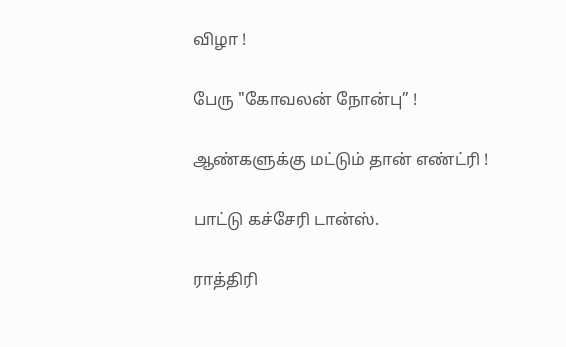விழா !

பேரு "கோவலன் நோன்பு” !

ஆண்களுக்கு மட்டும் தான் எண்ட்ரி !

பாட்டு கச்சேரி டான்ஸ்.

ராத்திரி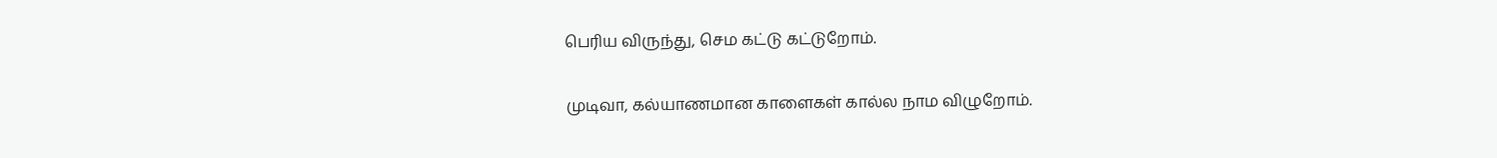பெரிய விருந்து, செம கட்டு கட்டுறோம்.

முடிவா, கல்யாணமான காளைகள் கால்ல நாம விழுறோம்.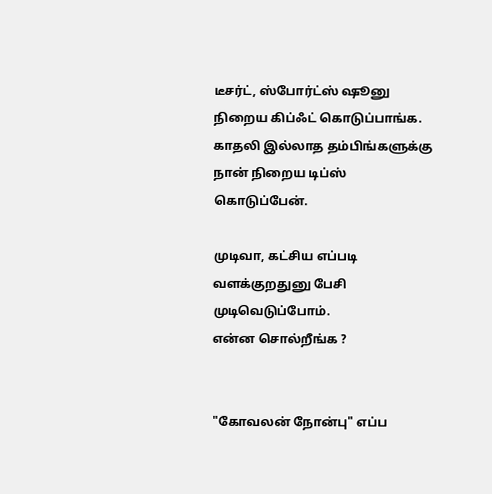டீசர்ட், ஸ்போர்ட்ஸ் ஷூனு நிறைய கிப்ஃட் கொடுப்பாங்க. காதலி இல்லாத தம்பிங்களுக்கு நான் நிறைய டிப்ஸ் கொடுப்பேன்.

முடிவா, கட்சிய எப்படி வளக்குறதுனு பேசி முடிவெடுப்போம்.
என்ன சொல்றீங்க ?


"கோவலன் நோன்பு" எப்ப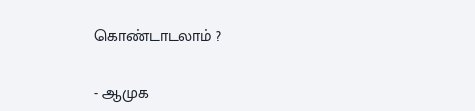கொண்டாடலாம் ?

- ஆமுக